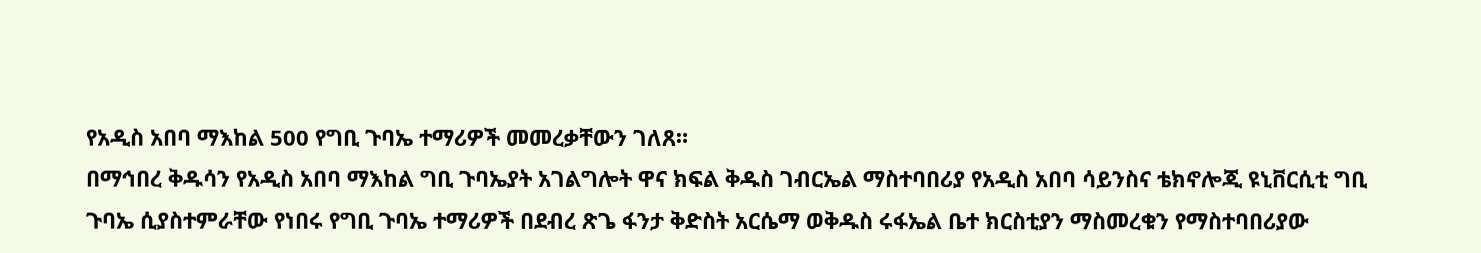የአዲስ አበባ ማእከል 500 የግቢ ጉባኤ ተማሪዎች መመረቃቸውን ገለጸ።
በማኅበረ ቅዱሳን የአዲስ አበባ ማእከል ግቢ ጉባኤያት አገልግሎት ዋና ክፍል ቅዱስ ገብርኤል ማስተባበሪያ የአዲስ አበባ ሳይንስና ቴክኖሎጂ ዩኒቨርሲቲ ግቢ ጉባኤ ሲያስተምራቸው የነበሩ የግቢ ጉባኤ ተማሪዎች በደብረ ጽጌ ፋንታ ቅድስት አርሴማ ወቅዱስ ሩፋኤል ቤተ ክርስቲያን ማስመረቁን የማስተባበሪያው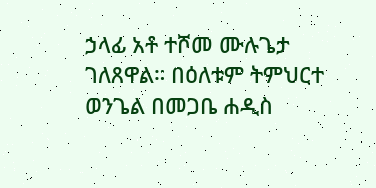ኃላፊ አቶ ተሾመ ሙሉጌታ ገለጸዋል። በዕለቱም ትምህርተ ወንጌል በመጋቤ ሐዲስ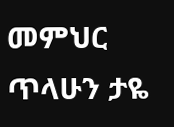መምህር ጥላሁን ታዬ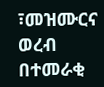፣መዝሙርና ወረብ በተመራቂ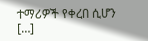ተማሪዎች የቀረበ ሲሆን […]